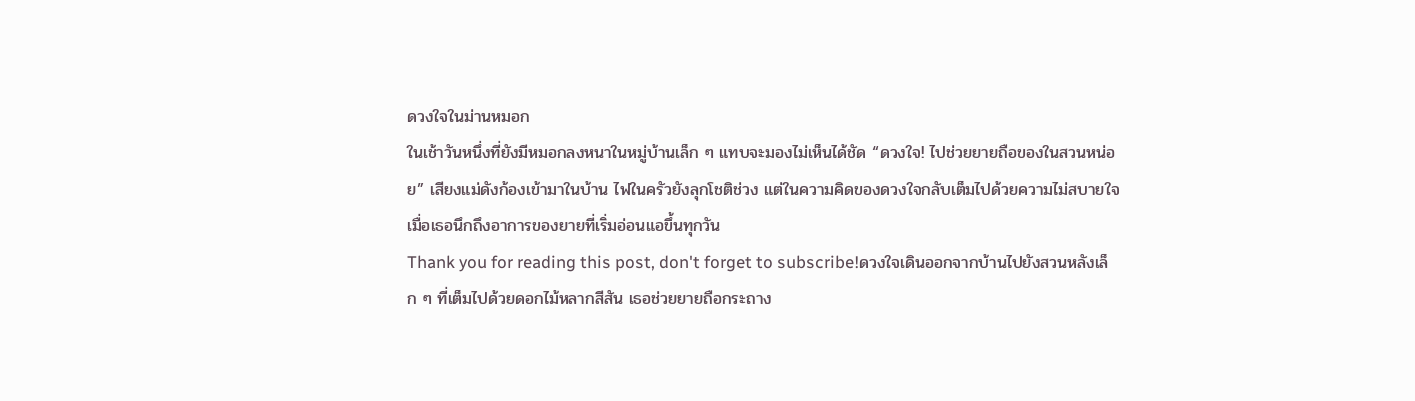ดวงใจในม่านหมอก
ในเช้าวันหนึ่งที่ยังมีหมอกลงหนาในหมู่บ้านเล็ก ๆ แทบจะมองไม่เห็นได้ชัด “ดวงใจ! ไปช่วยยายถือของในสวนหน่อย” เสียงแม่ดังก้องเข้ามาในบ้าน ไฟในครัวยังลุกโชติช่วง แต่ในความคิดของดวงใจกลับเต็มไปด้วยความไม่สบายใจ เมื่อเธอนึกถึงอาการของยายที่เริ่มอ่อนแอขึ้นทุกวัน
Thank you for reading this post, don't forget to subscribe!ดวงใจเดินออกจากบ้านไปยังสวนหลังเล็ก ๆ ที่เต็มไปด้วยดอกไม้หลากสีสัน เธอช่วยยายถือกระถาง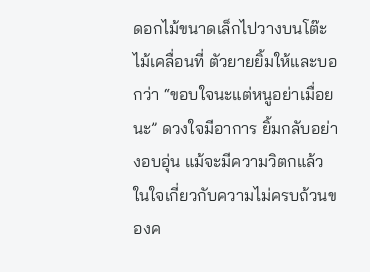ดอกไม้ขนาดเล็กไปวางบนโต๊ะไม้เคลื่อนที่ ตัวยายยิ้มให้และบอกว่า “ขอบใจนะแต่หนูอย่าเมื่อยนะ” ดวงใจมีอาการ ยิ้มกลับอย่างอบอุ่น แม้จะมีความวิตกแล้วในใจเกี่ยวกับความไม่ครบถ้วนของค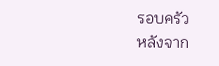รอบครัว
หลังจาก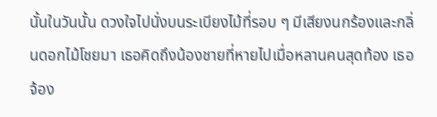นั้นในวันนั้น ดวงใจไปนั่งบนระเบียงไม้ที่รอบ ๆ มีเสียงนกร้องและกลิ่นดอกไม้โชยมา เธอคิดถึงน้องชายที่หายไปเมื่อหลานคนสุดท้อง เธอจ้อง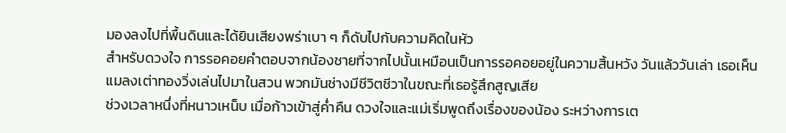มองลงไปที่พื้นดินและได้ยินเสียงพร่าเบา ๆ ก็ดับไปกับความคิดในหัว
สำหรับดวงใจ การรอคอยคำตอบจากน้องชายที่จากไปนั้นเหมือนเป็นการรอคอยอยู่ในความสิ้นหวัง วันแล้ววันเล่า เธอเห็นแมลงเต่าทองวิ่งเล่นไปมาในสวน พวกมันช่างมีชีวิตชีวาในขณะที่เธอรู้สึกสูญเสีย
ช่วงเวลาหนึ่งที่หนาวเหน็บ เมื่อก้าวเข้าสู่ค่ำคืน ดวงใจและแม่เริ่มพูดถึงเรื่องของน้อง ระหว่างการเต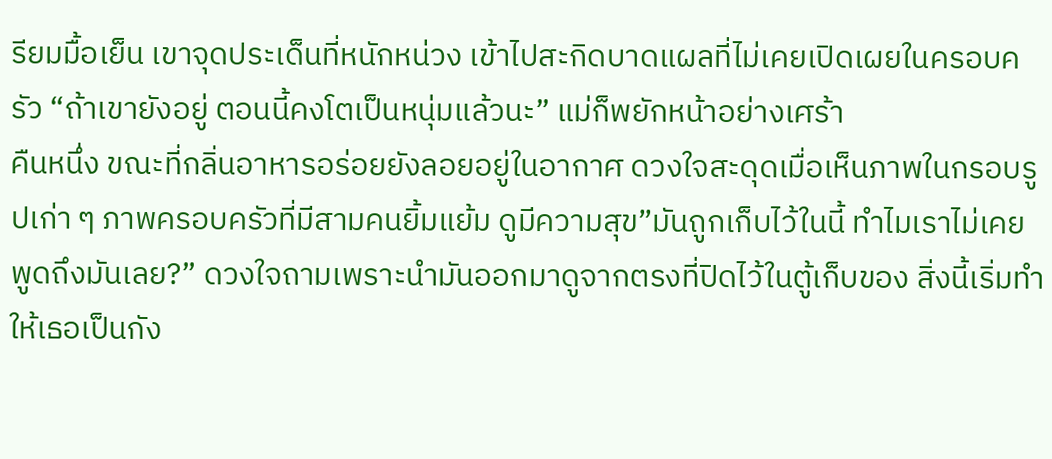รียมมื้อเย็น เขาจุดประเด็นที่หนักหน่วง เข้าไปสะกิดบาดแผลที่ไม่เคยเปิดเผยในครอบครัว “ถ้าเขายังอยู่ ตอนนี้คงโตเป็นหนุ่มแล้วนะ” แม่ก็พยักหน้าอย่างเศร้า
คืนหนึ่ง ขณะที่กลิ่นอาหารอร่อยยังลอยอยู่ในอากาศ ดวงใจสะดุดเมื่อเห็นภาพในกรอบรูปเก่า ๆ ภาพครอบครัวที่มีสามคนยิ้มแย้ม ดูมีความสุข”มันถูกเก็บไว้ในนี้ ทำไมเราไม่เคยพูดถึงมันเลย?” ดวงใจถามเพราะนำมันออกมาดูจากตรงที่ปิดไว้ในตู้เก็บของ สิ่งนี้เริ่มทำให้เธอเป็นกัง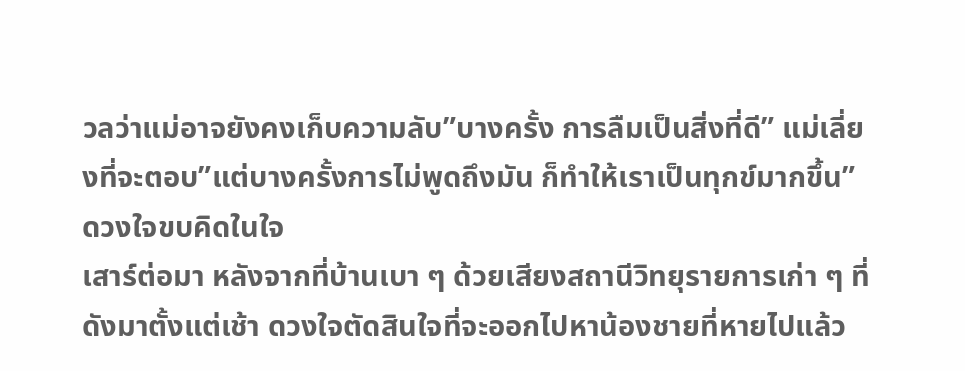วลว่าแม่อาจยังคงเก็บความลับ”บางครั้ง การลืมเป็นสิ่งที่ดี” แม่เลี่ยงที่จะตอบ”แต่บางครั้งการไม่พูดถึงมัน ก็ทำให้เราเป็นทุกข์มากขึ้น” ดวงใจขบคิดในใจ
เสาร์ต่อมา หลังจากที่บ้านเบา ๆ ด้วยเสียงสถานีวิทยุรายการเก่า ๆ ที่ดังมาตั้งแต่เช้า ดวงใจตัดสินใจที่จะออกไปหาน้องชายที่หายไปแล้ว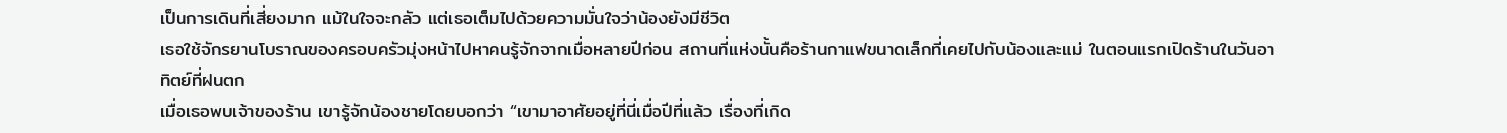เป็นการเดินที่เสี่ยงมาก แม้ในใจจะกลัว แต่เธอเต็มไปด้วยความมั่นใจว่าน้องยังมีชีวิต
เธอใช้จักรยานโบราณของครอบครัวมุ่งหน้าไปหาคนรู้จักจากเมื่อหลายปีก่อน สถานที่แห่งนั้นคือร้านกาแฟขนาดเล็กที่เคยไปกับน้องและแม่ ในตอนแรกเปิดร้านในวันอาทิตย์ที่ฝนตก
เมื่อเธอพบเจ้าของร้าน เขารู้จักน้องชายโดยบอกว่า “เขามาอาศัยอยู่ที่นี่เมื่อปีที่แล้ว เรื่องที่เกิด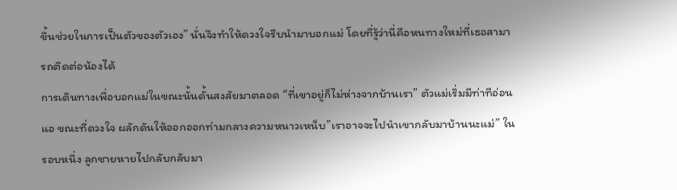ขึ้นช่วยในการเป็นตัวของตัวเอง” นั่นจึงทำให้ดวงใจรีบนำมาบอกแม่ โดยที่รู้ว่านี่คือหนทางใหม่ที่เธอสามารถติดต่อน้องได้
การเดินทางเพื่อบอกแม่ในขณะนั้นดั้นสงสัยมาตลอด “ที่เขาอยู่ก็ไม่ห่างจากบ้านเรา” ตัวแม่เริ่มมีท่าทีอ่อนแอ ขณะที่ดวงใจ ผลักดันให้ออกออกท่ามกลางความหนาวเหน็บ”เราอาจจะไปนำเขากลับมาบ้านนะแม่” ในรอบหนึ่ง ลูกชายหายไปกลับกลับมา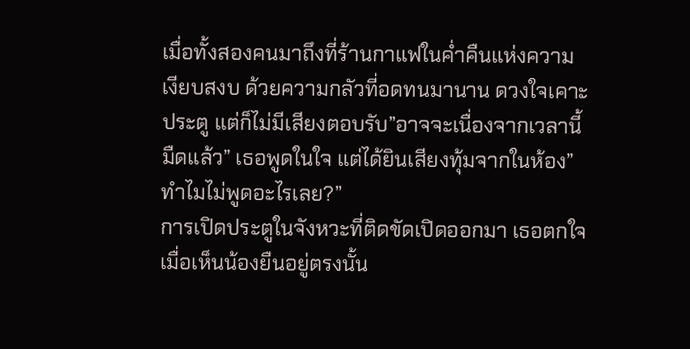เมื่อทั้งสองคนมาถึงที่ร้านกาแฟในค่ำคืนแห่งความเงียบสงบ ด้วยความกลัวที่อดทนมานาน ดวงใจเคาะประตู แต่ก็ไม่มีเสียงตอบรับ”อาจจะเนื่องจากเวลานี้มืดแล้ว” เธอพูดในใจ แต่ได้ยินเสียงทุ้มจากในห้อง”ทำไมไม่พูดอะไรเลย?”
การเปิดประตูในจังหวะที่ติดขัดเปิดออกมา เธอตกใจเมื่อเห็นน้องยืนอยู่ตรงนั้น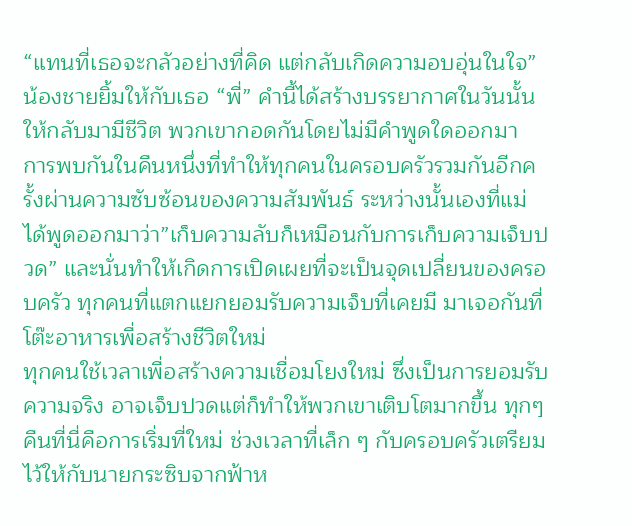“แทนที่เธอจะกลัวอย่างที่คิด แต่กลับเกิดความอบอุ่นในใจ” น้องชายยิ้มให้กับเธอ “พี่” คำนี้ได้สร้างบรรยากาศในวันนั้นให้กลับมามีชีวิต พวกเขากอดกันโดยไม่มีคำพูดใดออกมา
การพบกันในคืนหนึ่งที่ทำให้ทุกคนในครอบครัวรวมกันอีกครั้งผ่านความซับซ้อนของความสัมพันธ์ ระหว่างนั้นเองที่แม่ได้พูดออกมาว่า”เก็บความลับก็เหมือนกับการเก็บความเจ็บปวด” และนั่นทำให้เกิดการเปิดเผยที่จะเป็นจุดเปลี่ยนของครอบครัว ทุกคนที่แตกแยกยอมรับความเจ็บที่เคยมี มาเจอกันที่โต๊ะอาหารเพื่อสร้างชีวิตใหม่
ทุกคนใช้เวลาเพื่อสร้างความเชื่อมโยงใหม่ ซึ่งเป็นการยอมรับความจริง อาจเจ็บปวดแต่ก็ทำให้พวกเขาเติบโตมากขึ้น ทุกๆ คืนที่นี่คือการเริ่มที่ใหม่ ช่วงเวลาที่เล็ก ๆ กับครอบครัวเตรียมไว้ให้กับนายกระซิบจากฟ้าห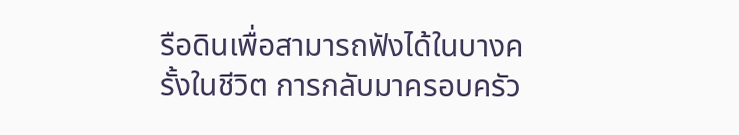รือดินเพื่อสามารถฟังได้ในบางครั้งในชีวิต การกลับมาครอบครัว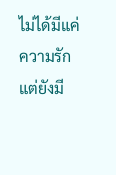ไม่ได้มีแค่ความรัก แต่ยังมี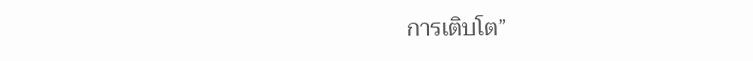การเติบโต”